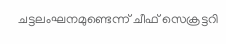ചട്ടലംഘനമുണ്ടെന്ന് ചീഫ് സെക്രട്ടറി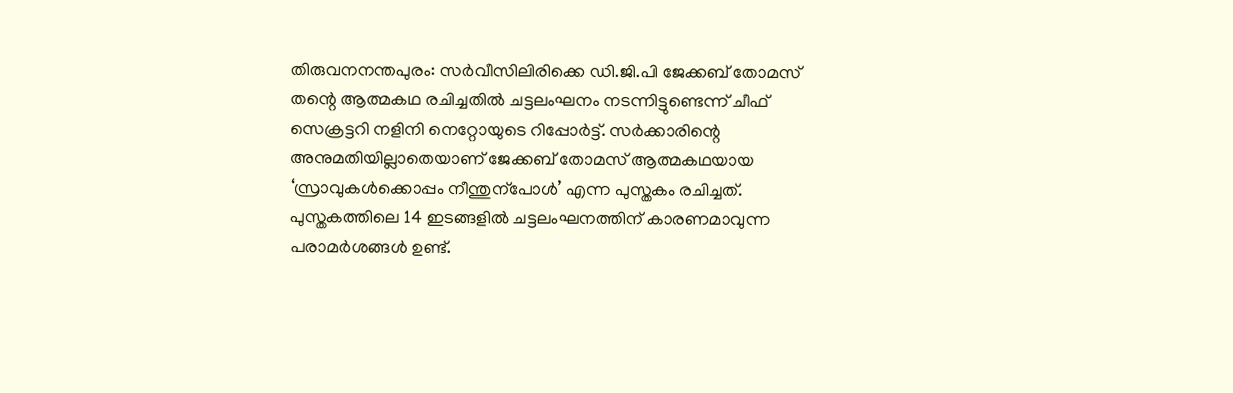തിരുവനനന്തപുരം: സര്‍വീസിലിരിക്കെ ഡി.ജി.പി ജേക്കബ് തോമസ് തന്റെ ആത്മകഥ രചിച്ചതില്‍ ചട്ടലംഘനം നടന്നിട്ടുണ്ടെന്ന് ചീഫ് സെക്രട്ടറി നളിനി നെറ്റോയുടെ റിപ്പോര്‍ട്ട്. സര്‍ക്കാരിന്റെ അനുമതിയില്ലാതെയാണ് ജേക്കബ് തോമസ് ആത്മകഥയായ ‘സ്രാവുകള്‍ക്കൊപ്പം നീന്തുന്‌പോള്‍’ എന്ന പുസ്തകം രചിച്ചത്. പുസ്തകത്തിലെ 14 ഇടങ്ങളില്‍ ചട്ടലംഘനത്തിന് കാരണമാവുന്ന പരാമര്‍ശങ്ങള്‍ ഉണ്ട്.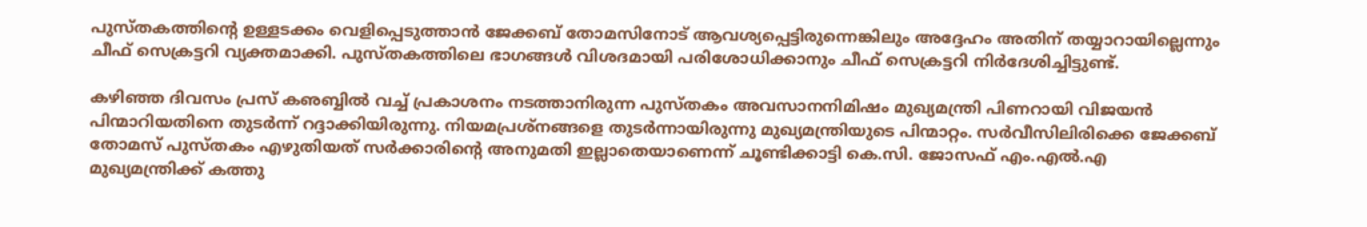പുസ്തകത്തിന്റെ ഉള്ളടക്കം വെളിപ്പെടുത്താന്‍ ജേക്കബ് തോമസിനോട് ആവശ്യപ്പെട്ടിരുന്നെങ്കിലും അദ്ദേഹം അതിന് തയ്യാറായില്ലെന്നും ചീഫ് സെക്രട്ടറി വ്യക്തമാക്കി. പുസ്തകത്തിലെ ഭാഗങ്ങള്‍ വിശദമായി പരിശോധിക്കാനും ചീഫ് സെക്രട്ടറി നിര്‍ദേശിച്ചിട്ടുണ്ട്.

കഴിഞ്ഞ ദിവസം പ്രസ് കഌബ്ബില്‍ വച്ച് പ്രകാശനം നടത്താനിരുന്ന പുസ്തകം അവസാനനിമിഷം മുഖ്യമന്ത്രി പിണറായി വിജയന്‍ പിന്മാറിയതിനെ തുടര്‍ന്ന് റദ്ദാക്കിയിരുന്നു. നിയമപ്രശ്‌നങ്ങളെ തുടര്‍ന്നായിരുന്നു മുഖ്യമന്ത്രിയുടെ പിന്മാറ്റം. സര്‍വീസിലിരിക്കെ ജേക്കബ് തോമസ് പുസ്തകം എഴുതിയത് സര്‍ക്കാരിന്റെ അനുമതി ഇല്ലാതെയാണെന്ന് ചൂണ്ടിക്കാട്ടി കെ.സി. ജോസഫ് എം.എല്‍.എ മുഖ്യമന്ത്രിക്ക് കത്തു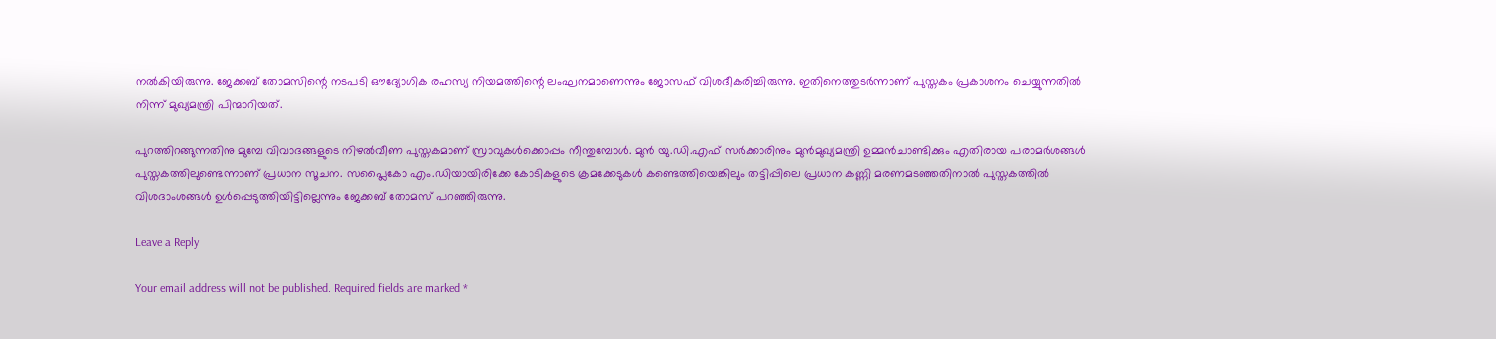നല്‍കിയിരുന്നു. ജേക്കബ് തോമസിന്റെ നടപടി ഔദ്യോഗിക രഹസ്യ നിയമത്തിന്റെ ലംഘനമാണെന്നും ജോസഫ് വിശദീകരിച്ചിരുന്നു. ഇതിനെത്തുടര്‍ന്നാണ് പുസ്തകം പ്രകാശനം ചെയ്യുന്നതില്‍ നിന്ന് മുഖ്യമന്ത്രി പിന്മാറിയത്.

പുറത്തിറങ്ങുന്നതിനു മുമ്പേ വിവാദങ്ങളുടെ നിഴല്‍വീണ പുസ്തകമാണ് സ്രാവുകള്‍ക്കൊപ്പം നീന്തുമ്പോള്‍. മുന്‍ യു.ഡി.എഫ് സര്‍ക്കാരിനും മുന്‍മുഖ്യമന്ത്രി ഉമ്മന്‍ചാണ്ടിക്കും എതിരായ പരാമര്‍ശങ്ങള്‍ പുസ്തകത്തിലുണ്ടെന്നാണ് പ്രധാന സൂചന. സപ്ലൈകോ എം.ഡിയായിരിക്കേ കോടികളുടെ ക്രമക്കേടുകള്‍ കണ്ടെത്തിയെങ്കിലും തട്ടിപ്പിലെ പ്രധാന കണ്ണി മരണമടഞ്ഞതിനാല്‍ പുസ്തകത്തില്‍ വിശദാംശങ്ങള്‍ ഉള്‍പ്പെടുത്തിയിട്ടില്ലെന്നും ജേക്കബ് തോമസ് പറഞ്ഞിരുന്നു.

Leave a Reply

Your email address will not be published. Required fields are marked *